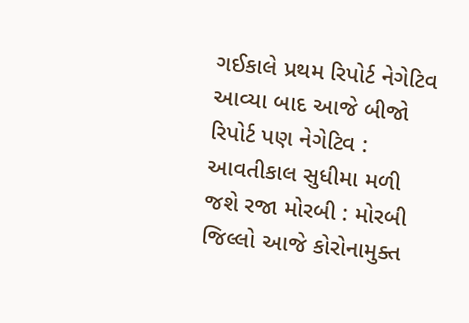ગઈકાલે પ્રથમ રિપોર્ટ નેગેટિવ આવ્યા બાદ આજે બીજો રિપોર્ટ પણ નેગેટિવ : આવતીકાલ સુધીમા મળી જશે રજા મોરબી : મોરબી જિલ્લો આજે કોરોનામુક્ત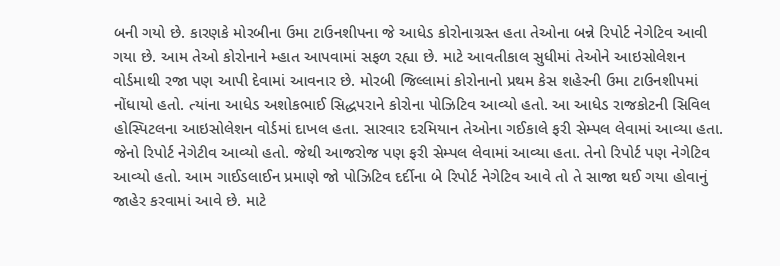બની ગયો છે. કારણકે મોરબીના ઉમા ટાઉનશીપના જે આધેડ કોરોનાગ્રસ્ત હતા તેઓના બન્ને રિપોર્ટ નેગેટિવ આવી ગયા છે. આમ તેઓ કોરોનાને મ્હાત આપવામાં સફળ રહ્યા છે. માટે આવતીકાલ સુધીમાં તેઓને આઇસોલેશન વોર્ડમાથી રજા પણ આપી દેવામાં આવનાર છે. મોરબી જિલ્લામાં કોરોનાનો પ્રથમ કેસ શહેરની ઉમા ટાઉનશીપમાં નોંધાયો હતો. ત્યાંના આધેડ અશોકભાઈ સિદ્ધપરાને કોરોના પોઝિટિવ આવ્યો હતો. આ આધેડ રાજકોટની સિવિલ હોસ્પિટલના આઇસોલેશન વોર્ડમાં દાખલ હતા. સારવાર દરમિયાન તેઓના ગઈકાલે ફરી સેમ્પલ લેવામાં આવ્યા હતા. જેનો રિપોર્ટ નેગેટીવ આવ્યો હતો. જેથી આજરોજ પણ ફરી સેમ્પલ લેવામાં આવ્યા હતા. તેનો રિપોર્ટ પણ નેગેટિવ આવ્યો હતો. આમ ગાઈડલાઈન પ્રમાણે જો પોઝિટિવ દર્દીના બે રિપોર્ટ નેગેટિવ આવે તો તે સાજા થઈ ગયા હોવાનું જાહેર કરવામાં આવે છે. માટે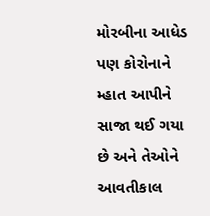મોરબીના આધેડ પણ કોરોનાને મ્હાત આપીને સાજા થઈ ગયા છે અને તેઓને આવતીકાલ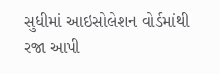સુધીમાં આઇસોલેશન વોર્ડમાંથી રજા આપી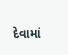દેવામાં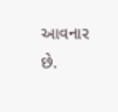આવનાર છે.